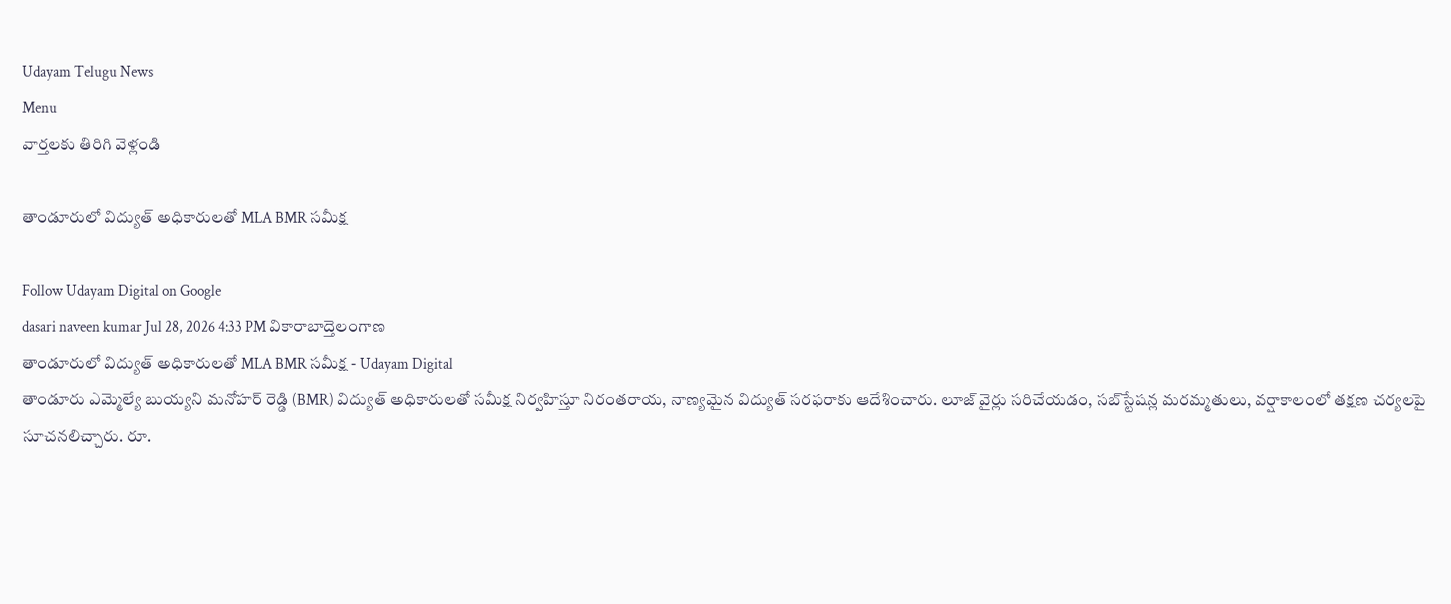Udayam Telugu News
Menu
వార్తలకు తిరిగి వెళ్లండి

తాండూరులో విద్యుత్ అధికారులతో MLA BMR సమీక్ష

Follow Udayam Digital on Google
dasari naveen kumar Jul 28, 2026 4:33 PM వికారాబాద్తెలంగాణ
తాండూరులో విద్యుత్ అధికారులతో MLA BMR సమీక్ష - Udayam Digital
తాండూరు ఎమ్మెల్యే బుయ్యని మనోహర్ రెడ్డి (BMR) విద్యుత్ అధికారులతో సమీక్ష నిర్వహిస్తూ నిరంతరాయ, నాణ్యమైన విద్యుత్ సరఫరాకు ఆదేశించారు. లూజ్ వైర్లు సరిచేయడం, సబ్‌స్టేషన్ల మరమ్మతులు, వర్షాకాలంలో తక్షణ చర్యలపై సూచనలిచ్చారు. రూ.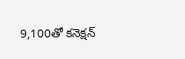9,100తో కనెక్షన్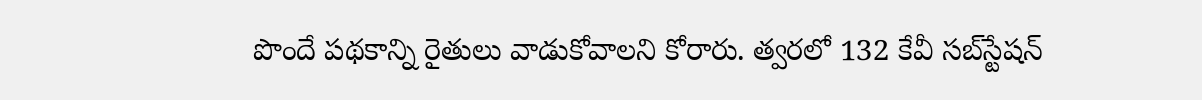పొందే పథకాన్ని రైతులు వాడుకోవాలని కోరారు. త్వరలో 132 కేవీ సబ్‌స్టేషన్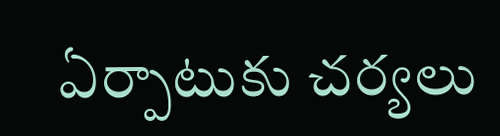ఏర్పాటుకు చర్యలు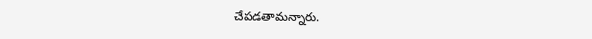చేపడతామన్నారు.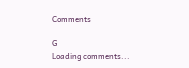Comments

G
Loading comments...